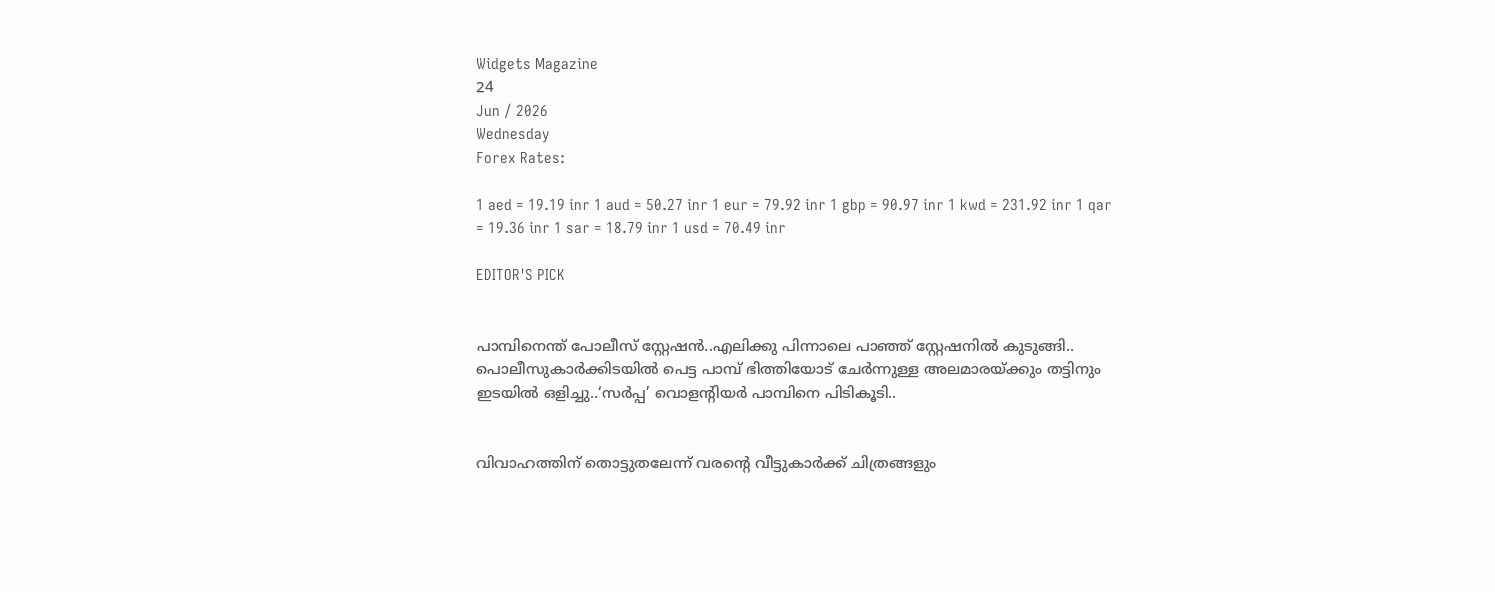Widgets Magazine
24
Jun / 2026
Wednesday
Forex Rates:

1 aed = 19.19 inr 1 aud = 50.27 inr 1 eur = 79.92 inr 1 gbp = 90.97 inr 1 kwd = 231.92 inr 1 qar = 19.36 inr 1 sar = 18.79 inr 1 usd = 70.49 inr

EDITOR'S PICK


പാമ്പിനെന്ത് പോലീസ് സ്റ്റേഷൻ..എലിക്കു പിന്നാലെ പാഞ്ഞ് സ്റ്റേഷനിൽ കുടുങ്ങി.. പൊലീസുകാർക്കിടയിൽ പെട്ട പാമ്പ് ഭിത്തിയോട് ചേർന്നുള്ള അലമാരയ്ക്കും തട്ടിനും ഇടയിൽ ഒളിച്ചു..‘സർപ്പ’ വൊളന്റിയർ പാമ്പിനെ പിടികൂടി..


വിവാഹത്തിന് തൊട്ടുതലേന്ന് വരന്റെ വീട്ടുകാർക്ക് ചിത്രങ്ങളും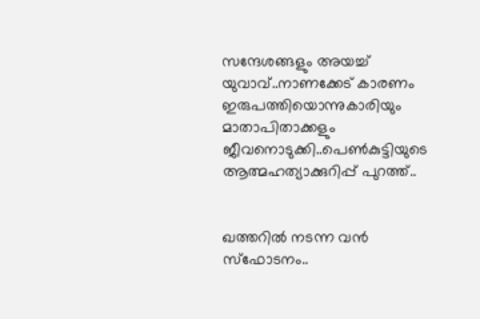സന്ദേശങ്ങളും അയച്ച് യുവാവ്..നാണക്കേട് കാരണം ഇരുപത്തിയൊന്നുകാരിയും മാതാപിതാക്കളും ജീവനൊടുക്കി..പെണ്‍കുട്ടിയുടെ ആത്മഹത്യാക്കുറിപ്പ് പുറത്ത്..


ഖത്തറിൽ നടന്ന വൻ സ്ഫോടനം..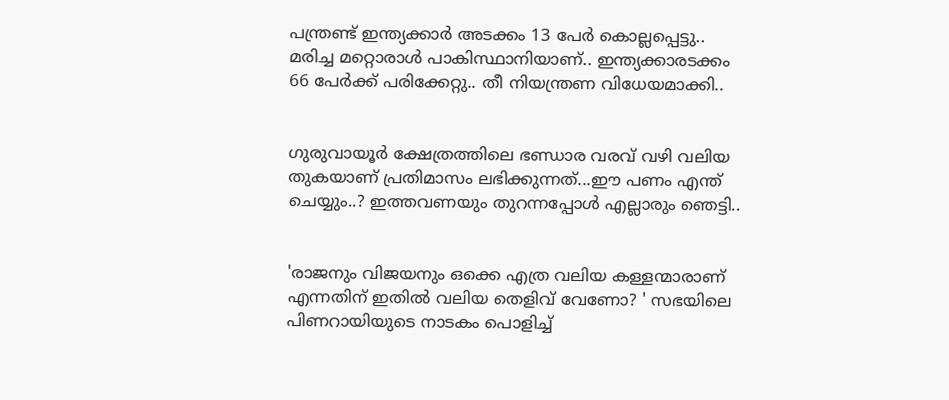പന്ത്രണ്ട് ഇന്ത്യക്കാർ അടക്കം 13 പേർ കൊല്ലപ്പെട്ടു.. മരിച്ച മറ്റൊരാൾ പാകിസ്ഥാനിയാണ്.. ഇന്ത്യക്കാരടക്കം 66 പേർക്ക് പരിക്കേറ്റു.. തീ നിയന്ത്രണ വിധേയമാക്കി..


ഗുരുവായൂർ ക്ഷേത്രത്തിലെ ഭണ്ഡാര വരവ് വഴി വലിയ തുകയാണ് പ്രതിമാസം ലഭിക്കുന്നത്...ഈ പണം എന്ത് ചെയ്യും..? ഇത്തവണയും തുറന്നപ്പോൾ എല്ലാരും ഞെട്ടി..


'രാജനും വിജയനും ഒക്കെ എത്ര വലിയ കള്ളന്മാരാണ് എന്നതിന് ഇതിൽ വലിയ തെളിവ് വേണോ? ' സഭയിലെ പിണറായിയുടെ നാടകം പൊളിച്ച്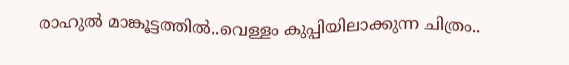രാഹുല്‍ മാങ്കൂട്ടത്തില്‍..വെള്ളം കുപ്പിയിലാക്കുന്ന ചിത്രം..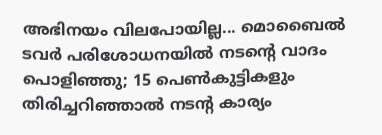അഭിനയം വിലപോയില്ല... മൊബൈല്‍ ടവര്‍ പരിശോധനയില്‍ നടന്റെ വാദം പൊളിഞ്ഞു; 15 പെണ്‍കുട്ടികളും തിരിച്ചറിഞ്ഞാല്‍ നടന്റ കാര്യം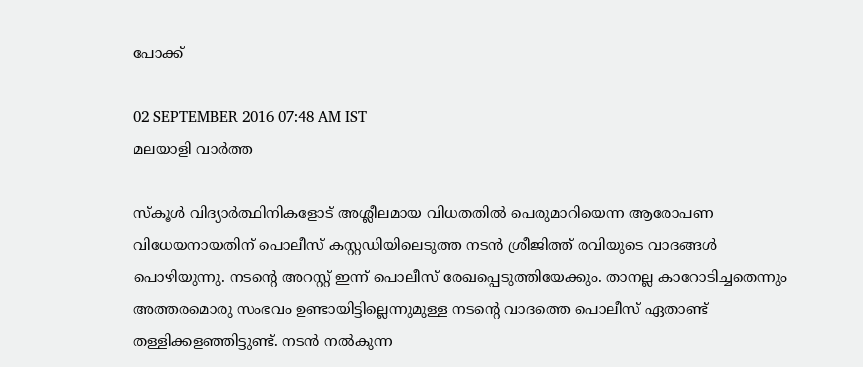പോക്ക്

02 SEPTEMBER 2016 07:48 AM IST
മലയാളി വാര്‍ത്ത

സ്‌കൂള്‍ വിദ്യാര്‍ത്ഥിനികളോട് അശ്ലീലമായ വിധതതില്‍ പെരുമാറിയെന്ന ആരോപണ വിധേയനായതിന് പൊലീസ് കസ്റ്റഡിയിലെടുത്ത നടന്‍ ശ്രീജിത്ത് രവിയുടെ വാദങ്ങള്‍ പൊഴിയുന്നു. നടന്റെ അറസ്റ്റ് ഇന്ന് പൊലീസ് രേഖപ്പെടുത്തിയേക്കും. താനല്ല കാറോടിച്ചതെന്നും അത്തരമൊരു സംഭവം ഉണ്ടായിട്ടില്ലെന്നുമുള്ള നടന്റെ വാദത്തെ പൊലീസ് ഏതാണ്ട് തള്ളിക്കളഞ്ഞിട്ടുണ്ട്. നടന്‍ നല്‍കുന്ന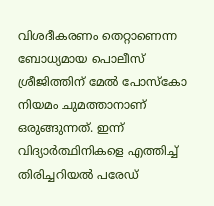വിശദീകരണം തെറ്റാണെന്ന ബോധ്യമായ പൊലീസ് ശ്രീജിത്തിന് മേല്‍ പോസ്‌കോ നിയമം ചുമത്താനാണ് ഒരുങ്ങുന്നത്. ഇന്ന് വിദ്യാര്‍ത്ഥിനികളെ എത്തിച്ച് തിരിച്ചറിയല്‍ പരേഡ്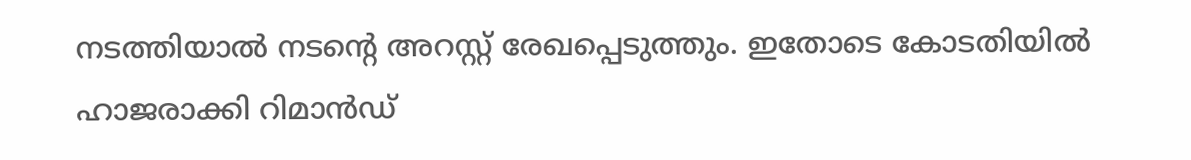നടത്തിയാല്‍ നടന്റെ അറസ്റ്റ് രേഖപ്പെടുത്തും. ഇതോടെ കോടതിയില്‍ ഹാജരാക്കി റിമാന്‍ഡ്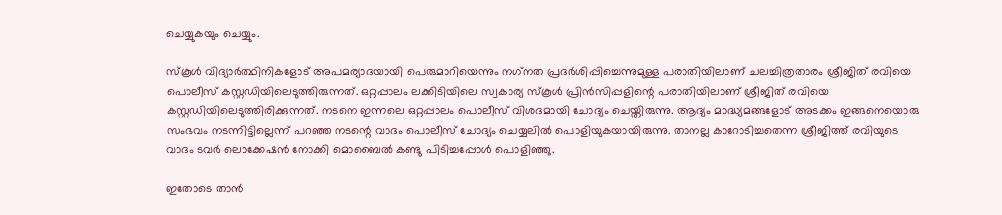ചെയ്യുകയും ചെയ്യും.

സ്‌കൂള്‍ വിദ്യാര്‍ത്ഥിനികളോട് അപമര്യാദയായി പെരുമാറിയെന്നും നഗ്‌നത പ്രദര്‍ശിപ്പിച്ചെന്നുമുള്ള പരാതിയിലാണ് ചലച്ചിത്രതാരം ശ്രീജിത് രവിയെ പൊലീസ് കസ്റ്റഡിയിലെടുത്തിരുന്നത്. ഒറ്റപ്പാലം ലക്കിടിയിലെ സ്വകാര്യ സ്‌കൂള്‍ പ്രിന്‍സിപ്പളിന്റെ പരാതിയിലാണ് ശ്രീജിത് രവിയെ കസ്റ്റഡിയിലെടുത്തിരിക്കുന്നത്. നടനെ ഇന്നലെ ഒറ്റപ്പാലം പൊലീസ് വിശദമായി ചോദ്യം ചെയ്തിരുന്നു. ആദ്യം മാദ്ധ്യമങ്ങളോട് അടക്കം ഇങ്ങനെയൊരു സംഭവം നടന്നിട്ടില്ലെന്ന് പറഞ്ഞ നടന്റെ വാദം പൊലീസ് ചോദ്യം ചെയ്യലില്‍ പൊളിയുകയായിരുന്നു. താനല്ല കാറോടിച്ചതെന്ന ശ്രീജിത്ത് രവിയുടെ വാദം ടവര്‍ ലൊക്കേഷന്‍ നോക്കി മൊബൈല്‍ കണ്ടു പിടിച്ചപ്പോള്‍ പൊളിഞ്ഞു.

ഇതോടെ താന്‍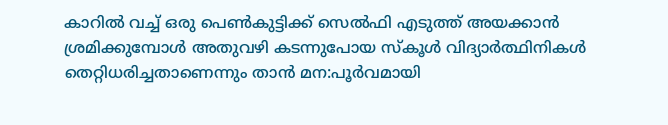കാറില്‍ വച്ച് ഒരു പെണ്‍കുട്ടിക്ക് സെല്‍ഫി എടുത്ത് അയക്കാന്‍ ശ്രമിക്കുമ്പോള്‍ അതുവഴി കടന്നുപോയ സ്‌കൂള്‍ വിദ്യാര്‍ത്ഥിനികള്‍ തെറ്റിധരിച്ചതാണെന്നും താന്‍ മന:പൂര്‍വമായി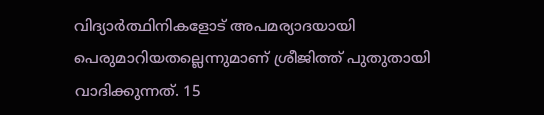വിദ്യാര്‍ത്ഥിനികളോട് അപമര്യാദയായി പെരുമാറിയതല്ലെന്നുമാണ് ശ്രീജിത്ത് പുതുതായി വാദിക്കുന്നത്. 15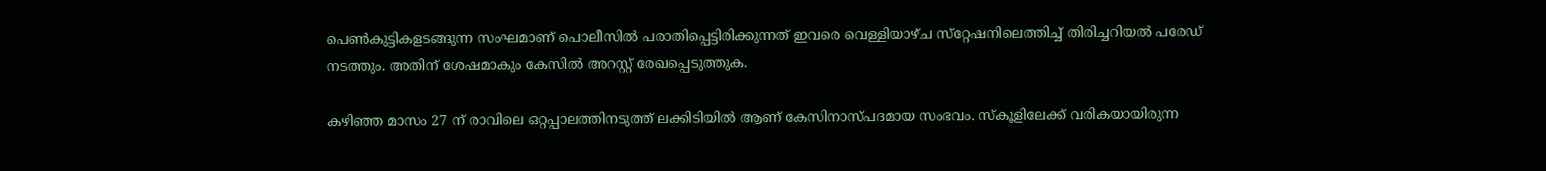പെണ്‍കുട്ടികളടങ്ങുന്ന സംഘമാണ് പൊലീസില്‍ പരാതിപ്പെട്ടിരിക്കുന്നത് ഇവരെ വെള്ളിയാഴ്ച സ്‌റ്റേഷനിലെത്തിച്ച് തിരിച്ചറിയല്‍ പരേഡ് നടത്തും. അതിന് ശേഷമാകും കേസില്‍ അറസ്റ്റ് രേഖപ്പെടുത്തുക.

കഴിഞ്ഞ മാസം 27 ന് രാവിലെ ഒറ്റപ്പാലത്തിനടുത്ത് ലക്കിടിയില്‍ ആണ് കേസിനാസ്പദമായ സംഭവം. സ്‌കൂളിലേക്ക് വരികയായിരുന്ന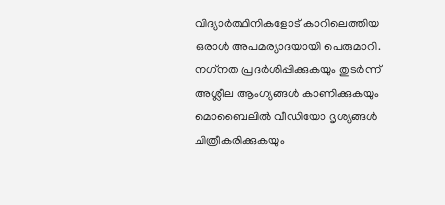വിദ്യാര്‍ത്ഥിനികളോട് കാറിലെത്തിയ ഒരാള്‍ അപമര്യാദയായി പെരുമാറി. നഗ്‌നത പ്രദര്‍ശിപ്പിക്കുകയും തുടര്‍ന്ന് അശ്ലീല ആംഗ്യങ്ങള്‍ കാണിക്കുകയും മൊബൈലില്‍ വീഡിയോ ദൃശ്യങ്ങള്‍ ചിത്രീകരിക്കുകയും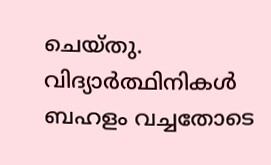ചെയ്തു. വിദ്യാര്‍ത്ഥിനികള്‍ ബഹളം വച്ചതോടെ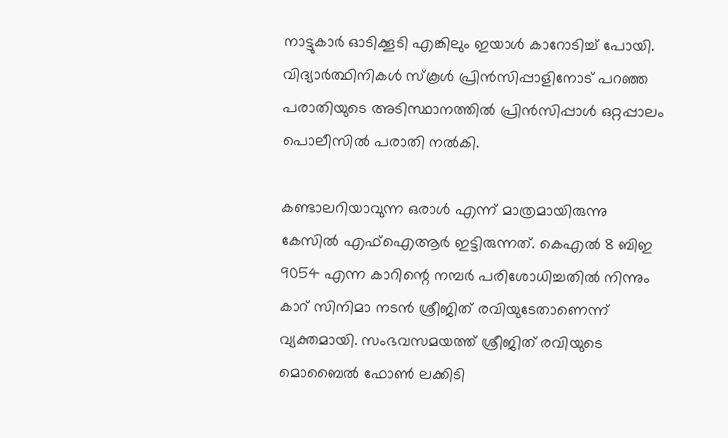നാട്ടുകാര്‍ ഓടിക്കൂടി എങ്കിലും ഇയാള്‍ കാറോടിച്ച് പോയി. വിദ്യാര്‍ത്ഥിനികള്‍ സ്‌കൂള്‍ പ്രിന്‍സിപ്പാളിനോട് പറഞ്ഞ പരാതിയുടെ അടിസ്ഥാനത്തില്‍ പ്രിന്‍സിപ്പാള്‍ ഒറ്റപ്പാലം പൊലീസില്‍ പരാതി നല്‍കി.

കണ്ടാലറിയാവുന്ന ഒരാള്‍ എന്ന് മാത്രമായിരുന്നു കേസില്‍ എഫ്‌ഐആര്‍ ഇട്ടിരുന്നത്. കെഎല്‍ 8 ബിഇ 9054 എന്ന കാറിന്റെ നമ്പര്‍ പരിശോധിച്ചതില്‍ നിന്നും കാറ് സിനിമാ നടന്‍ ശ്രീജിത് രവിയുടേതാണെന്ന് വ്യക്തമായി. സംഭവസമയത്ത് ശ്രീജിത് രവിയുടെ മൊബൈല്‍ ഫോണ്‍ ലക്കിടി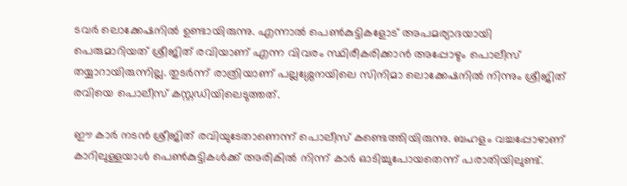ടവര്‍ ലൊക്കേഷനില്‍ ഉണ്ടായിരുന്നു. എന്നാല്‍ പെണ്‍കുട്ടികളോട് അപമര്യാദയായി പെരുമാറിയത് ശ്രീജിത് രവിയാണ് എന്ന വിവരം സ്ഥിരീകരിക്കാന്‍ അപ്പോഴും പൊലീസ് തയ്യാറായിരുന്നില്ല. തുടര്‍ന്ന് രാത്രിയാണ് പല്ലശ്ശേനയിലെ സിനിമാ ലൊക്കേഷനില്‍ നിന്നും ശ്രീജിത് രവിയെ പൊലീസ് കസ്റ്റഡിയിലെടുത്തത്.

ഈ കാര്‍ നടന്‍ ശ്രീജിത് രവിയുടേതാണെന്ന് പൊലീസ് കണ്ടെത്തിയിരുന്നു. ബഹളം വച്ചപ്പോഴാണ് കാറിലുള്ളയാള്‍ പെണ്‍കുട്ടികള്‍ക്ക് അരികില്‍ നിന്ന് കാര്‍ ഓടിച്ചുപോയതെന്ന് പരാതിയിലുണ്ട്.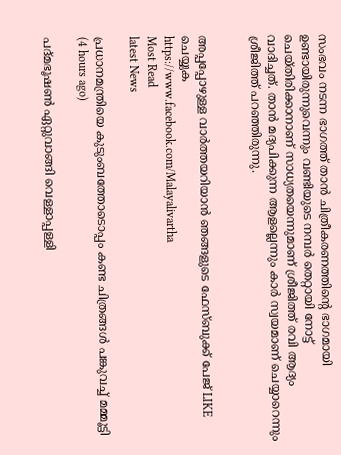സംഭവം നടന്ന ഭാഗത്ത് താന്‍ ചിത്രീകരണത്തിന്റെ ഭാഗമായി ഉണ്ടായിരുന്നുവെന്നും വണ്ടിയുടെ നമ്പര്‍ തെറ്റായി നോട്ട് ചെയ്തിരിക്കാനാണ് സാധ്യതയെന്നുമാണ് ശ്രീജിത്ത് രവി ആദ്യം വാദിച്ചത്. താന്‍ മദ്യപിക്കുന്ന ആളല്ലെന്നും കാര്‍ സ്വയമാണ് ചെയ്യാറെന്നും ശ്രീജിത്ത് പറഞ്ഞിരുന്നു.


അപ്പപ്പോഴുള്ള വാര്‍ത്തയറിയാന്‍ ഞങ്ങളുടെ ഫേസ്‌ബുക്ക്‌ പേജ് LIKE ചെയ്യുക
https://www.facebook.com/Malayalivartha
Most Read
latest News

പ്രധാനമന്ത്രിയെ കുടുംബത്തോടൊപ്പം കണ്ട ചിത്രങ്ങള്‍ പങ്കുവച്ച് മമ്മൂട്ടി  (4 hours ago)

പദ്മഭൂഷണ്‍ ഏറ്റുവാങ്ങി വെള്ളാപ്പള്ളി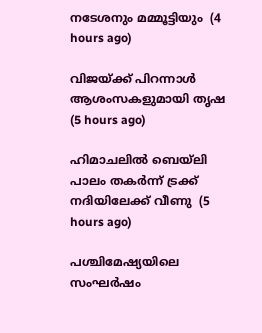നടേശനും മമ്മൂട്ടിയും  (4 hours ago)

വിജയ്ക്ക് പിറന്നാള്‍ ആശംസകളുമായി തൃഷ  (5 hours ago)

ഹിമാചലില്‍ ബെയ്‌ലി പാലം തകര്‍ന്ന് ട്രക്ക് നദിയിലേക്ക് വീണു  (5 hours ago)

പശ്ചിമേഷ്യയിലെ സംഘർഷം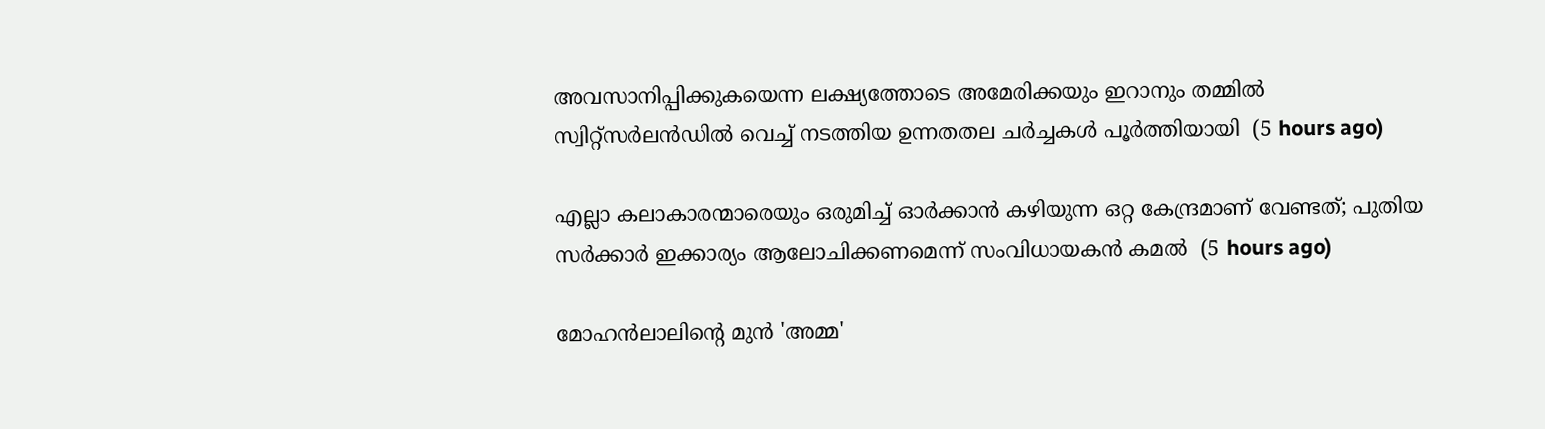അവസാനിപ്പിക്കുകയെന്ന ലക്ഷ്യത്തോടെ അമേരിക്കയും ഇറാനും തമ്മിൽ സ്വിറ്റ്സർലൻഡിൽ വെച്ച് നടത്തിയ ഉന്നതതല ചർച്ചകൾ പൂർത്തിയായി  (5 hours ago)

എല്ലാ കലാകാരന്മാരെയും ഒരുമിച്ച് ഓര്‍ക്കാന്‍ കഴിയുന്ന ഒറ്റ കേന്ദ്രമാണ് വേണ്ടത്; പുതിയ സര്‍ക്കാര്‍ ഇക്കാര്യം ആലോചിക്കണമെന്ന് സംവിധായകന്‍ കമല്‍  (5 hours ago)

മോഹന്‍ലാലിന്റെ മുന്‍ 'അമ്മ'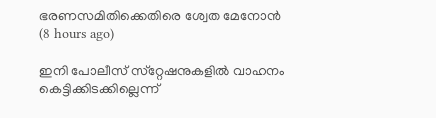ഭരണസമിതിക്കെതിരെ ശ്വേത മേനോന്‍  (8 hours ago)

ഇനി പോലീസ് സ്‌റ്റേഷനുകളില്‍ വാഹനം കെട്ടിക്കിടക്കില്ലെന്ന്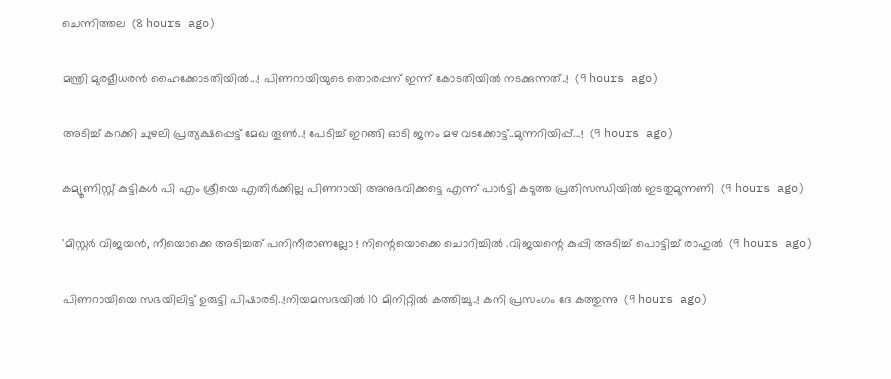ചെന്നിത്തല  (8 hours ago)

മന്ത്രി മുരളീധരൻ ഹൈക്കോടതിയിൽ...! പിണറായിയുടെ തൊരപ്പന് ഇന്ന് കോടതിയിൽ നടക്കുന്നത്..!  (9 hours ago)

അടിച്ച് കറക്കി ചുഴലി പ്രത്യക്ഷപ്പെട്ട് മേഖ തൂൺ..! പേടിച്ച് ഇറങ്ങി ഓടി ജനം മഴ വടക്കോട്ട്..മുന്നറിയിപ്പ്...!  (9 hours ago)

കമ്യൂണിസ്റ്റ് കുട്ടികൾ പി എം ശ്രീയെ എതിർക്കില്ല പിണറായി അനുഭവിക്കട്ടെ എന്ന് പാർട്ടി കടുത്ത പ്രതിസന്ധിയിൽ ഇടതുമുന്നണി  (9 hours ago)

'മിസ്റ്റര്‍ വിജയന്‍, നീയൊക്കെ അടിച്ചത് പനിനീരാണല്ലോ ! നിന്റെയൊക്കെ ചൊറിച്ചിൽ .വിജയന്റെ കുപ്പി അടിച്ച് പൊട്ടിച്ച് രാഹുൽ  (9 hours ago)

പിണറായിയെ സഭയിലിട്ട് ഉരുട്ടി പിഷാരടി..!നിയമസഭയിൽ 10 മിനിറ്റിൽ കത്തിച്ചു..! കനി പ്രസംഗം ദേ കത്തുന്നു  (9 hours ago)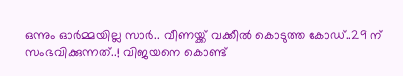ഒന്നും ഓർമ്മയില്ല സാർ.. വീണയ്ക്ക് വക്കീൽ കൊടുത്ത കോഡ്..29 ന് സംഭവിക്കുന്നത്..! വിജയനെ കൊണ്ട്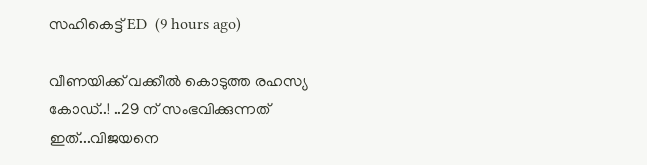സഹികെട്ട് ED  (9 hours ago)

വീണയിക്ക് വക്കീൽ കൊടുത്ത രഹസ്യ കോഡ്..! ..29 ന് സംഭവിക്കുന്നത് ഇത്...വിജയനെ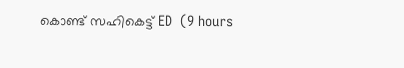കൊണ്ട് സഹികെട്ട് ED  (9 hours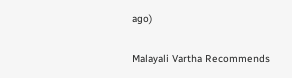ago)

Malayali Vartha Recommends